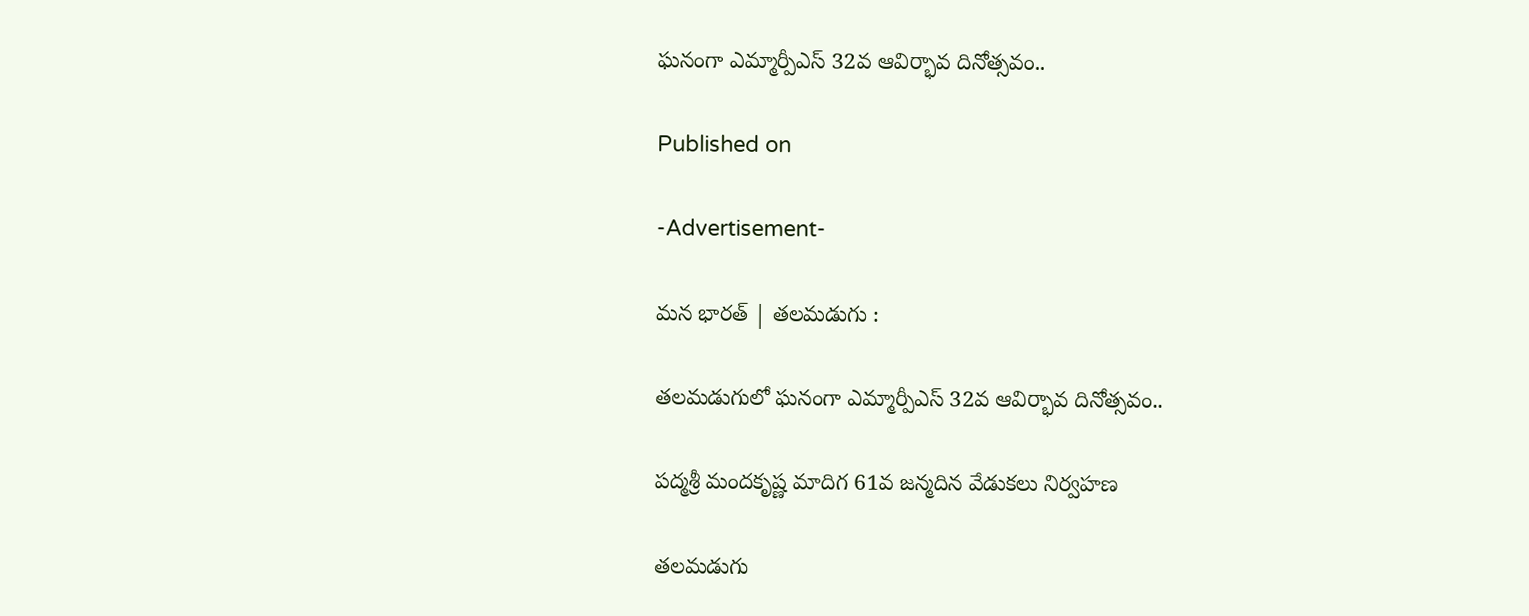ఘనంగా ఎమ్మార్పీఎస్ 32వ ఆవిర్భావ దినోత్సవం..

Published on

-Advertisement-

మన భారత్ | తలమడుగు :

తలమడుగులో ఘనంగా ఎమ్మార్పీఎస్ 32వ ఆవిర్భావ దినోత్సవం..

పద్మశ్రీ మందకృష్ణ మాదిగ 61వ జన్మదిన వేడుకలు నిర్వహణ

తలమడుగు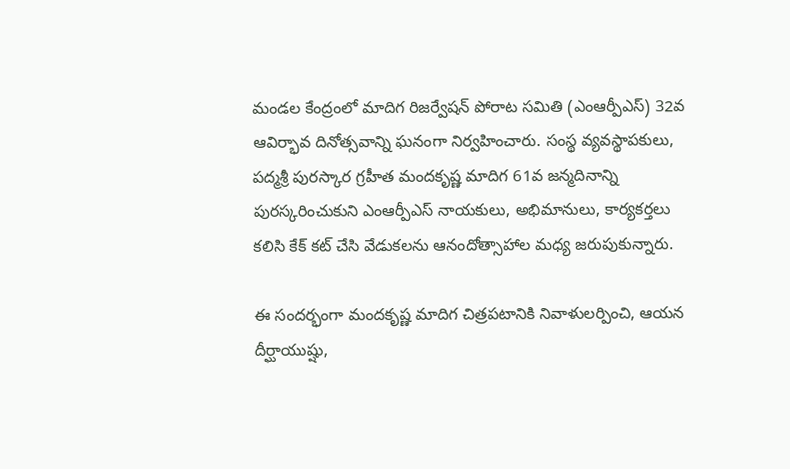మండల కేంద్రంలో మాదిగ రిజర్వేషన్ పోరాట సమితి (ఎంఆర్పీఎస్) 32వ ఆవిర్భావ దినోత్సవాన్ని ఘనంగా నిర్వహించారు. సంస్థ వ్యవస్థాపకులు, పద్మశ్రీ పురస్కార గ్రహీత మందకృష్ణ మాదిగ 61వ జన్మదినాన్ని పురస్కరించుకుని ఎంఆర్పీఎస్ నాయకులు, అభిమానులు, కార్యకర్తలు కలిసి కేక్ కట్ చేసి వేడుకలను ఆనందోత్సాహాల మధ్య జరుపుకున్నారు.

ఈ సందర్భంగా మందకృష్ణ మాదిగ చిత్రపటానికి నివాళులర్పించి, ఆయన దీర్ఘాయుష్షు,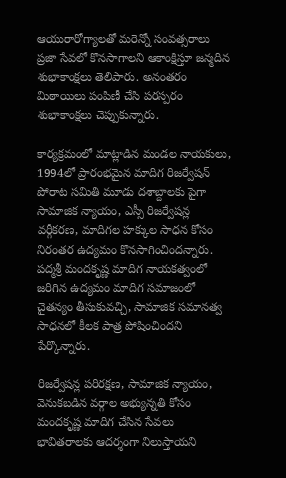ఆయురారోగ్యాలతో మరెన్నో సంవత్సరాలు ప్రజా సేవలో కొనసాగాలని ఆకాంక్షిస్తూ జన్మదిన శుభాకాంక్షలు తెలిపారు. అనంతరం మిఠాయిలు పంపిణీ చేసి పరస్పరం శుభాకాంక్షలు చెప్పుకున్నారు.

కార్యక్రమంలో మాట్లాడిన మండల నాయకులు, 1994లో ప్రారంభమైన మాదిగ రిజర్వేషన్ పోరాట సమితి మూడు దశాబ్దాలకు పైగా సామాజిక న్యాయం, ఎస్సీ రిజర్వేషన్ల వర్గీకరణ, మాదిగల హక్కుల సాధన కోసం నిరంతర ఉద్యమం కొనసాగించిందన్నారు. పద్మశ్రీ మందకృష్ణ మాదిగ నాయకత్వంలో జరిగిన ఉద్యమం మాదిగ సమాజంలో చైతన్యం తీసుకువచ్చి, సామాజిక సమానత్వ సాధనలో కీలక పాత్ర పోషించిందని పేర్కొన్నారు.

రిజర్వేషన్ల పరిరక్షణ, సామాజిక న్యాయం, వెనుకబడిన వర్గాల అభ్యున్నతి కోసం మందకృష్ణ మాదిగ చేసిన సేవలు భావితరాలకు ఆదర్శంగా నిలుస్తాయని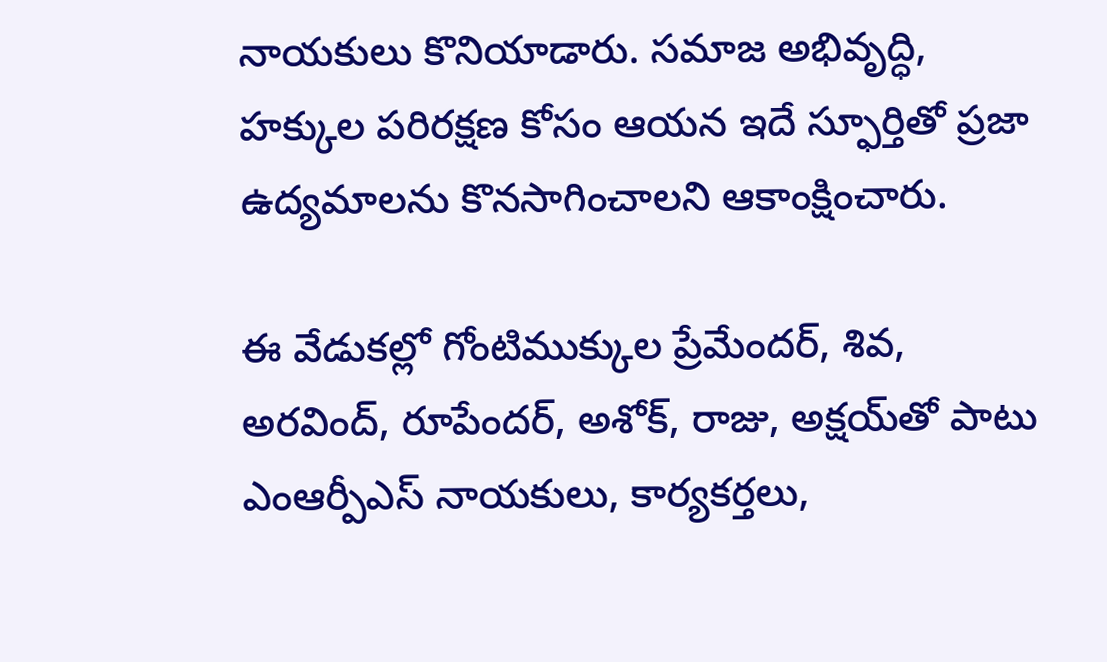నాయకులు కొనియాడారు. సమాజ అభివృద్ధి, హక్కుల పరిరక్షణ కోసం ఆయన ఇదే స్ఫూర్తితో ప్రజా ఉద్యమాలను కొనసాగించాలని ఆకాంక్షించారు.

ఈ వేడుకల్లో గోంటిముక్కుల ప్రేమేందర్, శివ, అరవింద్, రూపేందర్, అశోక్, రాజు, అక్షయ్‌తో పాటు ఎంఆర్పీఎస్ నాయకులు, కార్యకర్తలు,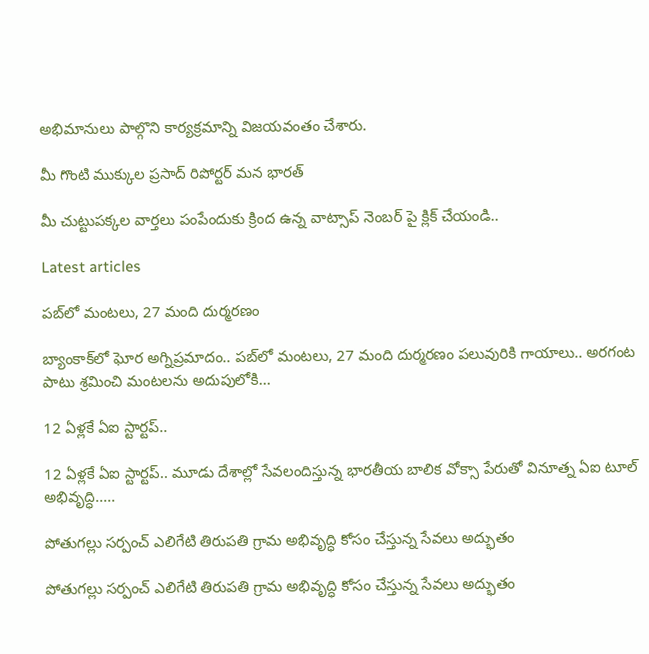అభిమానులు పాల్గొని కార్యక్రమాన్ని విజయవంతం చేశారు.

మీ గొంటి ముక్కుల ప్రసాద్ రిపోర్టర్ మన భారత్

మీ చుట్టుపక్కల వార్తలు పంపేందుకు క్రింద ఉన్న వాట్సాప్ నెంబర్ పై క్లిక్ చేయండి..

Latest articles

పబ్‌లో మంటలు, 27 మంది దుర్మరణం

బ్యాంకాక్‌లో ఘోర అగ్నిప్రమాదం.. పబ్‌లో మంటలు, 27 మంది దుర్మరణం పలువురికి గాయాలు.. అరగంట పాటు శ్రమించి మంటలను అదుపులోకి...

12 ఏళ్లకే ఏఐ స్టార్టప్..

12 ఏళ్లకే ఏఐ స్టార్టప్.. మూడు దేశాల్లో సేవలందిస్తున్న భారతీయ బాలిక వోక్సా పేరుతో వినూత్న ఏఐ టూల్ అభివృద్ధి.....

పోతుగల్లు సర్పంచ్ ఎలిగేటి తిరుపతి గ్రామ అభివృద్ధి కోసం చేస్తున్న సేవలు అద్భుతం

పోతుగల్లు సర్పంచ్ ఎలిగేటి తిరుపతి గ్రామ అభివృద్ధి కోసం చేస్తున్న సేవలు అద్భుతం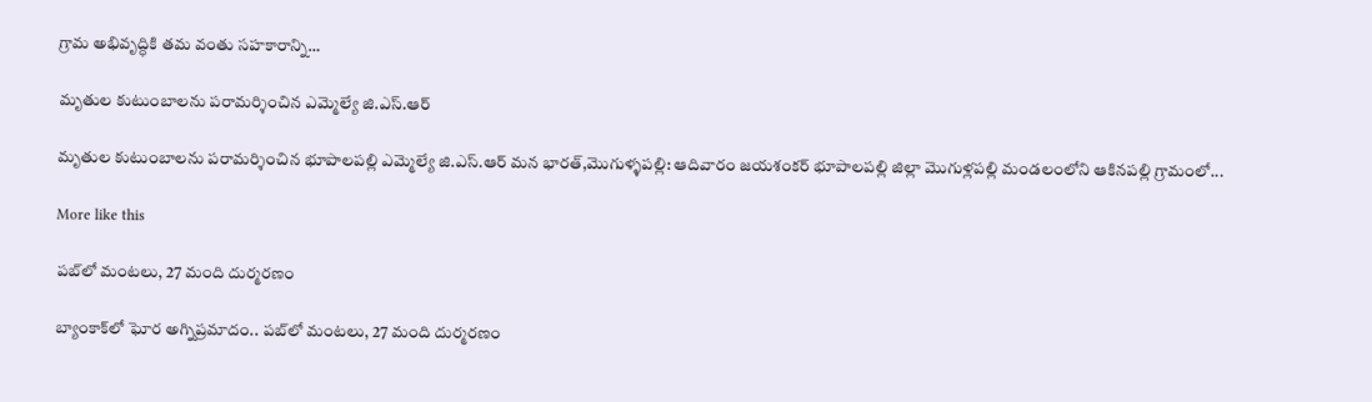గ్రామ అభివృద్ధికి తమ వంతు సహకారాన్ని...

మృతుల కుటుంబాలను పరామర్శించిన ఎమ్మెల్యే జి.ఎస్.ఆర్

మృతుల కుటుంబాలను పరామర్శించిన భూపాలపల్లి ఎమ్మెల్యే జి.ఎస్.ఆర్ మన భారత్,మొగుళ్ళపల్లి: ఆదివారం జయశంకర్ భూపాలపల్లి జిల్లా మొగుళ్లపల్లి మండలంలోని ఆకినపల్లి గ్రామంలో...

More like this

పబ్‌లో మంటలు, 27 మంది దుర్మరణం

బ్యాంకాక్‌లో ఘోర అగ్నిప్రమాదం.. పబ్‌లో మంటలు, 27 మంది దుర్మరణం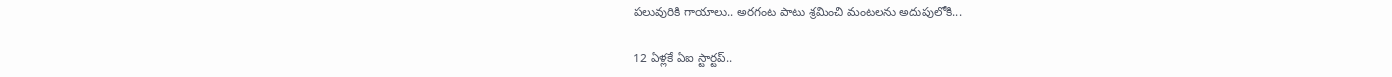పలువురికి గాయాలు.. అరగంట పాటు శ్రమించి మంటలను అదుపులోకి...

12 ఏళ్లకే ఏఐ స్టార్టప్..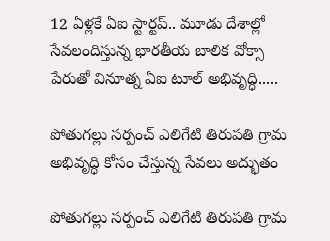12 ఏళ్లకే ఏఐ స్టార్టప్.. మూడు దేశాల్లో సేవలందిస్తున్న భారతీయ బాలిక వోక్సా పేరుతో వినూత్న ఏఐ టూల్ అభివృద్ధి.....

పోతుగల్లు సర్పంచ్ ఎలిగేటి తిరుపతి గ్రామ అభివృద్ధి కోసం చేస్తున్న సేవలు అద్భుతం

పోతుగల్లు సర్పంచ్ ఎలిగేటి తిరుపతి గ్రామ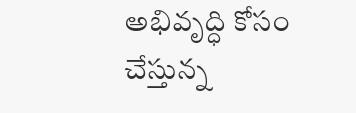అభివృద్ధి కోసం చేస్తున్న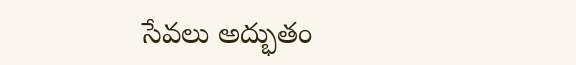సేవలు అద్భుతం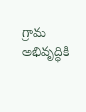గ్రామ అభివృద్ధికి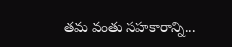తమ వంతు సహకారాన్ని...